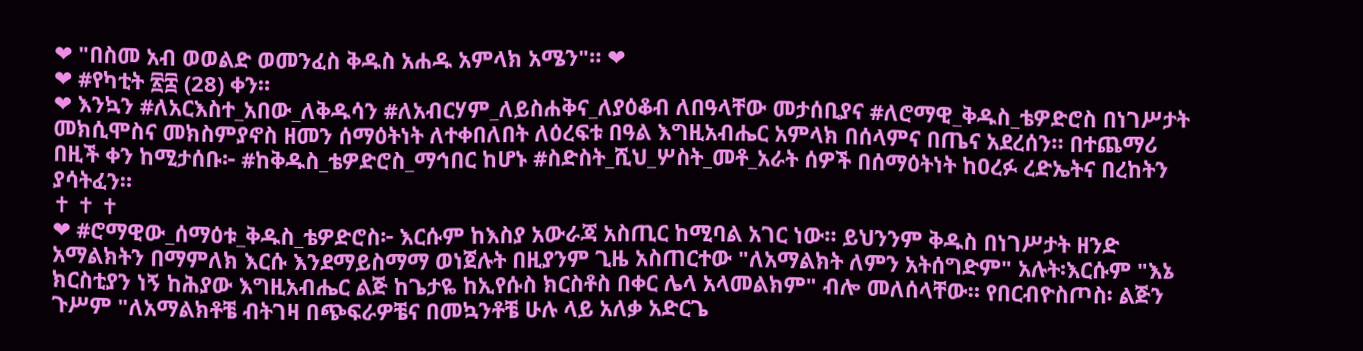❤ "በስመ አብ ወወልድ ወመንፈስ ቅዱስ አሐዱ አምላክ አሜን"። ❤
❤ #የካቲት ፳፰ (28) ቀን።
❤ እንኳን #ለአርእስተ_አበው_ለቅዱሳን #ለአብርሃም_ለይስሐቅና_ለያዕቆብ ለበዓላቸው መታሰቢያና #ለሮማዊ_ቅዱስ_ቴዎድሮስ በነገሥታት መክሲሞስና መክስምያኖስ ዘመን ሰማዕትነት ለተቀበለበት ለዕረፍቱ በዓል እግዚአብሔር አምላክ በሰላምና በጤና አደረሰን። በተጨማሪ በዚች ቀን ከሚታሰቡ፦ #ከቅዱስ_ቴዎድሮስ_ማኅበር ከሆኑ #ስድስት_ሺህ_ሦስት_መቶ_አራት ሰዎች በሰማዕትነት ከዐረፉ ረድኤትና በረከትን ያሳትፈን።
✝ ✝ ✝
❤ #ሮማዊው_ሰማዕቱ_ቅዱስ_ቴዎድሮስ፦ እርሱም ከእስያ አውራጃ አስጢር ከሚባል አገር ነው። ይህንንም ቅዱስ በነገሥታት ዘንድ አማልክትን በማምለክ እርሱ እንደማይስማማ ወነጀሉት በዚያንም ጊዜ አስጠርተው "ለአማልክት ለምን አትሰግድም" አሉት፡እርሱም "እኔ ክርስቲያን ነኝ ከሕያው እግዚአብሔር ልጅ ከጌታዬ ከኢየሱስ ክርስቶስ በቀር ሌላ አላመልክም" ብሎ መለሰላቸው። የበርብዮስጦስ፡ ልጅን ጉሥም "ለአማልክቶቼ ብትገዛ በጭፍራዎቼና በመኳንቶቼ ሁሉ ላይ አለቃ አድርጌ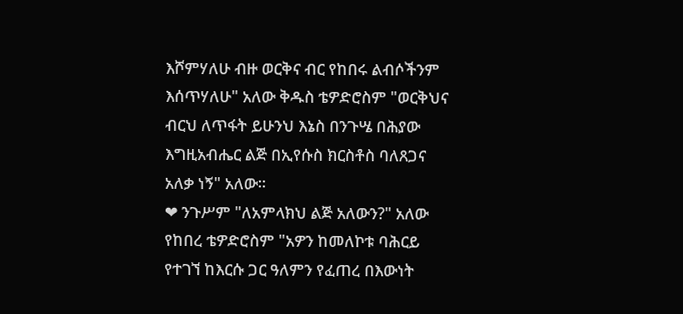እሾምሃለሁ ብዙ ወርቅና ብር የከበሩ ልብሶችንም እሰጥሃለሁ" አለው ቅዱስ ቴዎድሮስም "ወርቅህና ብርህ ለጥፋት ይሁንህ እኔስ በንጉሤ በሕያው እግዚአብሔር ልጅ በኢየሱስ ክርስቶስ ባለጸጋና አለቃ ነኝ" አለው።
❤ ንጉሥም "ለአምላክህ ልጅ አለውን?" አለው የከበረ ቴዎድሮስም "አዎን ከመለኮቱ ባሕርይ የተገኘ ከእርሱ ጋር ዓለምን የፈጠረ በእውነት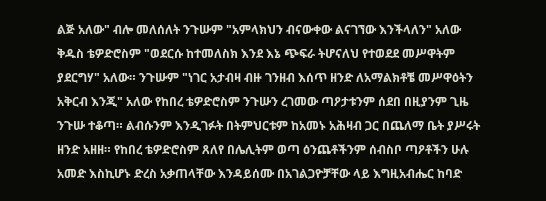ልጅ አለው" ብሎ መለሰለት ንጉሡም "አምላክህን ብናውቀው ልናገኘው እንችላለን" አለው ቅዱስ ቴዎድሮስም "ወደርሱ ከተመለስክ እንደ እኔ ጭፍራ ትሆናለህ የተወደደ መሥዋትም ያደርግሃ" አለው። ንጉሡም "ነገር አታብዛ ብዙ ገንዘብ እሰጥ ዘንድ ለአማልክቶቼ መሥዋዕትን አቅርብ እንጂ" አለው የከበረ ቴዎድሮስም ንጉሡን ረገመው ጣዖታቱንም ሰደበ በዚያንም ጊዜ ንጉሡ ተቆጣ። ልብሱንም እንዲገፉት በትምህርቱም ከአመኑ አሕዛብ ጋር በጨለማ ቤት ያሥሩት ዘንድ አዘዘ። የከበረ ቴዎድሮስም ጸለየ በሌሊትም ወጣ ዕንጨቶችንም ሰብስቦ ጣዖቶችን ሁሉ አመድ እስኪሆኑ ድረስ አቃጠላቸው እንዳይሰሙ በአገልጋዮቻቸው ላይ እግዚአብሔር ከባድ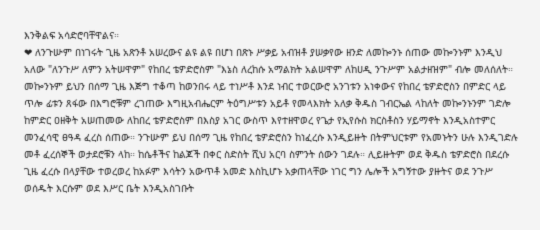እንቅልፍ አሳድሮባቸዋልና።
❤ ለንጉሡም በነገሩት ጊዜ አጽንቶ አሠረውና ልዩ ልዩ በሆነ በጽኑ ሥቃይ አብዝቶ ያሠቃየው ዘንድ ለመኰንኑ ሰጠው መኰንኑም እንዲህ አለው "ለንጉሥ ለምን አትሠዋም" የከበረ ቴዎድሮስም "እኔስ ለረከሱ አማልክት አልሠዋም ለከሀዲ ንጉሥም አልታዘዝም" ብሎ መለሰለት። መኰንኑም ይህን በሰማ ጊዜ እጅግ ተቆጣ ከወንበሩ ላይ ተነሥቶ እንደ ነብር ተወርውሮ አንገቱን አነቀውና የከበረ ቴዎድሮስን በምድር ላይ ጥሎ ፊቱን ጸፋው በእግሮቹም ረገጠው እግዚአብሔርም ትዕግሥቱን አይቶ የመላእክት አለቃ ቅዱስ ገብርኤል ላከለት መኰንኑንም ገድሎ ከምድር ዐዘቅት አሠጠመው ለከበረ ቴዎድሮስም በእስያ አገር ውስጥ እየተዘዋወረ የጌታ የኢየሱስ ክርስቶስን ሃይማኖት እንዲአስተምር መንፈሳዊ ፀዓዳ ፈረስ ሰጠው። ንጉሡም ይህ በሰማ ጊዜ የከበረ ቴዎድሮስን ከነፈረሱ እንዲይዙት በትምህርቱም የአመኑትን ሁሉ እንዲገድሉ መቶ ፈረሰኞች ወታደሮቹን ላከ። ከሴቶችና ከልጆች በቀር ስድስት ሺህ አርባ ስምንት ሰውን ገደሉ። ሊይዙትም ወደ ቅዱስ ቴዎድሮስ በደረሱ ጊዜ ፈረሱ በላያቸው ተወረወረ ከአፉም እሳትን አውጥቶ አመድ እስኪሆኑ አቃጠላቸው ነገር ግን ሌሎች አግኝተው ያዙትና ወደ ንጉሥ ወሰዱት እርሱም ወደ እሥር ቤት እንዲአስገቡት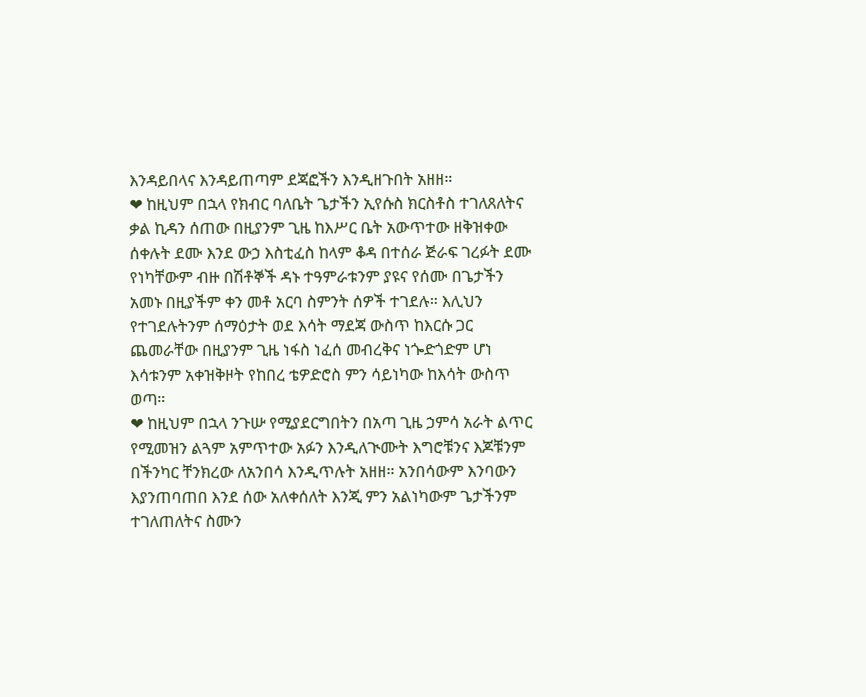እንዳይበላና እንዳይጠጣም ደጃፎችን እንዲዘጉበት አዘዘ።
❤ ከዚህም በኋላ የክብር ባለቤት ጌታችን ኢየሱስ ክርስቶስ ተገለጸለትና ቃል ኪዳን ሰጠው በዚያንም ጊዜ ከእሥር ቤት አውጥተው ዘቅዝቀው ሰቀሉት ደሙ እንደ ውኃ እስቲፈስ ከላም ቆዳ በተሰራ ጅራፍ ገረፉት ደሙ የነካቸውም ብዙ በሽቶኞች ዳኑ ተዓምራቱንም ያዩና የሰሙ በጌታችን አመኑ በዚያችም ቀን መቶ አርባ ስምንት ሰዎች ተገደሉ። እሊህን የተገደሉትንም ሰማዕታት ወደ እሳት ማደጃ ውስጥ ከእርሱ ጋር ጨመራቸው በዚያንም ጊዜ ነፋስ ነፈሰ መብረቅና ነጐድጎድም ሆነ እሳቱንም አቀዝቅዞት የከበረ ቴዎድሮስ ምን ሳይነካው ከእሳት ውስጥ ወጣ።
❤ ከዚህም በኋላ ንጉሡ የሚያደርግበትን በአጣ ጊዜ ኃምሳ አራት ልጥር የሚመዝን ልጓም አምጥተው አፉን እንዲለጒሙት እግሮቹንና እጆቹንም በችንካር ቸንክረው ለአንበሳ እንዲጥሉት አዘዘ። አንበሳውም እንባውን እያንጠባጠበ እንደ ሰው አለቀሰለት እንጂ ምን አልነካውም ጌታችንም ተገለጠለትና ስሙን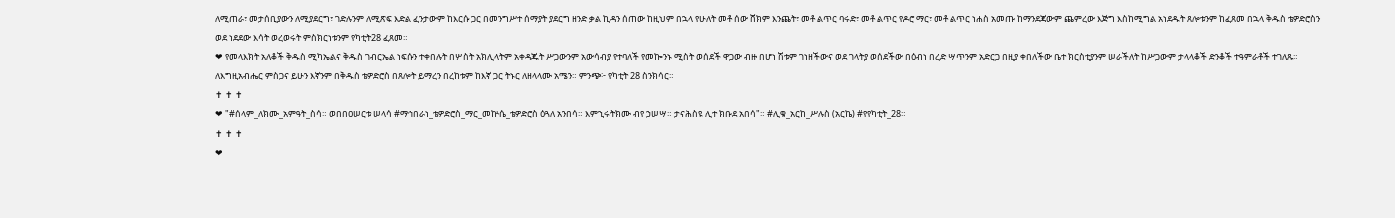ለሚጠራ፣ መታሰቢያውን ለሚያደርግ፣ ገድሉንም ለሚጽፍ እድል ፈንታውም ከእርሱ ጋር በመንግሥተ ሰማያት ያደርግ ዘንድ ቃል ኪዳን ሰጠው ከዚህም በኋላ የሁለት መቶ ሰው ሸክም እንጨት፣ መቶ ልጥር ባሩድ፣ መቶ ልጥር የዶሮ ማር፣ መቶ ልጥር ነሐስ አመጡ ከማንደጃውም ጨምረው እጅግ እስከሚግል አነደዱት ጸሎቱንም ከፈጸመ በኋላ ቅዱስ ቴዎድሮስን ወደ ነደደው እሳት ወረወሩት ምስክርነቱንም የካቲት28 ፈጸመ።
❤ የመላእክት አለቆች ቅዱስ ሚካኤልና ቅዱስ ገብርኤል ነፍሱን ተቀበሉት በሦስት አክሊላትም አቀዳጁት ሥጋውንም አውሳብያ የተባለች የመኰንኑ ሚስት ወሰደች ዋጋው ብዙ በሆነ ሽቱም ገነዘችውና ወደ ገላትያ ወሰደችው በዕብነ በረድ ሣጥንም አድርጋ በዚያ ቀበለችው ቤተ ክርስቲያንም ሠራችለት ከሥጋውም ታላላቆች ድንቆች ተዓምራቶች ተገለጹ። ለእግዚአብሔር ምስጋና ይሁን እኛንም በቅዱስ ቴዎድሮስ በጸሎት ይማረን በረከቱም ከእኛ ጋር ትኑር ለዘላላሙ አሜን። ምንጭ፦ የካቲት 28 ስንክሳር።
✝ ✝ ✝
❤ "#ሰላም_ለክሙ_አምዓት_ስሳ። ወበበዐሠርቱ ሠላሳ #ማኅበራነ_ቴዎድሮስ_ማር_መኵሴ_ቴዎድሮስ ዕጓለ አንበሳ። እምኂሩትክሙ ብየ ኃሠሣ። ታናሕስዩ ሊተ ክቡደ አበሳ"። #ሊቁ_አርከ_ሥሉስ (አርኬ) #የየካቲት_28።
✝ ✝ ✝
❤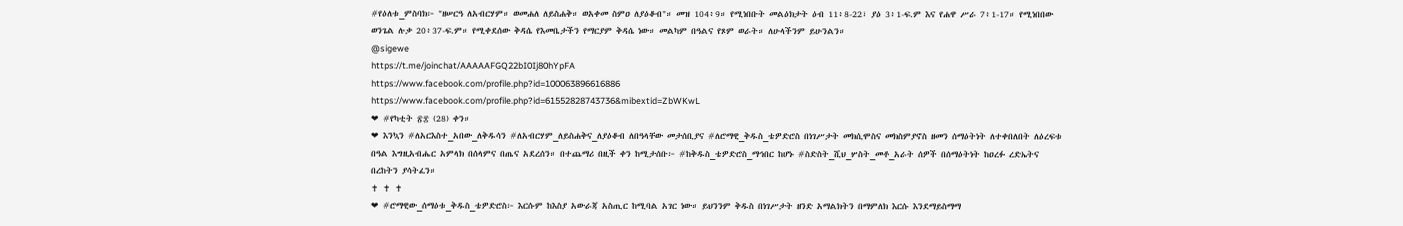#የዕለቱ_ምስባክ፦ "ዘሠርዓ ለአብርሃም። ወመሐለ ለይስሐቅ። ወአቀመ ስምዐ ለያዕቆብ"። መዝ 104፥9። የሚነበቡት መልዕክታት ዕብ 11፥8-22፣ ያዕ 3፥1-ፍ.ም እና የሐዋ ሥራ 7፥1-17። የሚነበበው ወንጌል ሉቃ 20፥37-ፍ.ም። የሚቀደሰው ቅዳሴ የእመቤታችን የማርያም ቅዳሴ ነው። መልካም በዓልና የጾም ወራት። ለሁላችንም ይሁንልን።
@sigewe
https://t.me/joinchat/AAAAAFGQ22bI0Ij80hYpFA
https://www.facebook.com/profile.php?id=100063896616886
https://www.facebook.com/profile.php?id=61552828743736&mibextid=ZbWKwL
❤ #የካቲት ፳፰ (28) ቀን።
❤ እንኳን #ለአርእስተ_አበው_ለቅዱሳን #ለአብርሃም_ለይስሐቅና_ለያዕቆብ ለበዓላቸው መታሰቢያና #ለሮማዊ_ቅዱስ_ቴዎድሮስ በነገሥታት መክሲሞስና መክስምያኖስ ዘመን ሰማዕትነት ለተቀበለበት ለዕረፍቱ በዓል እግዚአብሔር አምላክ በሰላምና በጤና አደረሰን። በተጨማሪ በዚች ቀን ከሚታሰቡ፦ #ከቅዱስ_ቴዎድሮስ_ማኅበር ከሆኑ #ስድስት_ሺህ_ሦስት_መቶ_አራት ሰዎች በሰማዕትነት ከዐረፉ ረድኤትና በረከትን ያሳትፈን።
✝ ✝ ✝
❤ #ሮማዊው_ሰማዕቱ_ቅዱስ_ቴዎድሮስ፦ እርሱም ከእስያ አውራጃ አስጢር ከሚባል አገር ነው። ይህንንም ቅዱስ በነገሥታት ዘንድ አማልክትን በማምለክ እርሱ እንደማይስማማ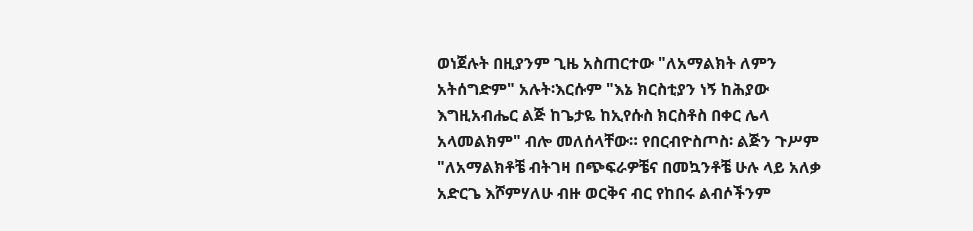ወነጀሉት በዚያንም ጊዜ አስጠርተው "ለአማልክት ለምን አትሰግድም" አሉት፡እርሱም "እኔ ክርስቲያን ነኝ ከሕያው እግዚአብሔር ልጅ ከጌታዬ ከኢየሱስ ክርስቶስ በቀር ሌላ አላመልክም" ብሎ መለሰላቸው። የበርብዮስጦስ፡ ልጅን ጉሥም "ለአማልክቶቼ ብትገዛ በጭፍራዎቼና በመኳንቶቼ ሁሉ ላይ አለቃ አድርጌ እሾምሃለሁ ብዙ ወርቅና ብር የከበሩ ልብሶችንም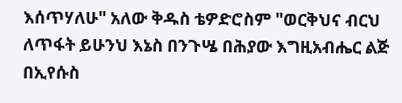እሰጥሃለሁ" አለው ቅዱስ ቴዎድሮስም "ወርቅህና ብርህ ለጥፋት ይሁንህ እኔስ በንጉሤ በሕያው እግዚአብሔር ልጅ በኢየሱስ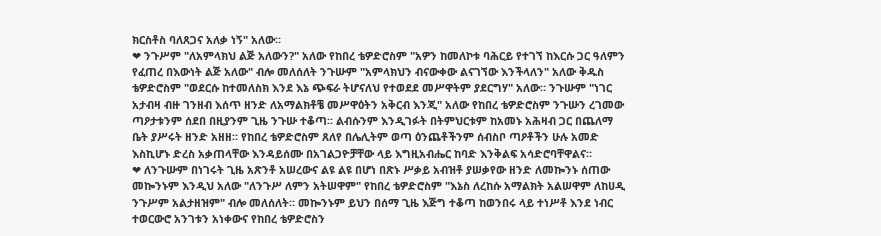ክርስቶስ ባለጸጋና አለቃ ነኝ" አለው።
❤ ንጉሥም "ለአምላክህ ልጅ አለውን?" አለው የከበረ ቴዎድሮስም "አዎን ከመለኮቱ ባሕርይ የተገኘ ከእርሱ ጋር ዓለምን የፈጠረ በእውነት ልጅ አለው" ብሎ መለሰለት ንጉሡም "አምላክህን ብናውቀው ልናገኘው እንችላለን" አለው ቅዱስ ቴዎድሮስም "ወደርሱ ከተመለስክ እንደ እኔ ጭፍራ ትሆናለህ የተወደደ መሥዋትም ያደርግሃ" አለው። ንጉሡም "ነገር አታብዛ ብዙ ገንዘብ እሰጥ ዘንድ ለአማልክቶቼ መሥዋዕትን አቅርብ እንጂ" አለው የከበረ ቴዎድሮስም ንጉሡን ረገመው ጣዖታቱንም ሰደበ በዚያንም ጊዜ ንጉሡ ተቆጣ። ልብሱንም እንዲገፉት በትምህርቱም ከአመኑ አሕዛብ ጋር በጨለማ ቤት ያሥሩት ዘንድ አዘዘ። የከበረ ቴዎድሮስም ጸለየ በሌሊትም ወጣ ዕንጨቶችንም ሰብስቦ ጣዖቶችን ሁሉ አመድ እስኪሆኑ ድረስ አቃጠላቸው እንዳይሰሙ በአገልጋዮቻቸው ላይ እግዚአብሔር ከባድ እንቅልፍ አሳድሮባቸዋልና።
❤ ለንጉሡም በነገሩት ጊዜ አጽንቶ አሠረውና ልዩ ልዩ በሆነ በጽኑ ሥቃይ አብዝቶ ያሠቃየው ዘንድ ለመኰንኑ ሰጠው መኰንኑም እንዲህ አለው "ለንጉሥ ለምን አትሠዋም" የከበረ ቴዎድሮስም "እኔስ ለረከሱ አማልክት አልሠዋም ለከሀዲ ንጉሥም አልታዘዝም" ብሎ መለሰለት። መኰንኑም ይህን በሰማ ጊዜ እጅግ ተቆጣ ከወንበሩ ላይ ተነሥቶ እንደ ነብር ተወርውሮ አንገቱን አነቀውና የከበረ ቴዎድሮስን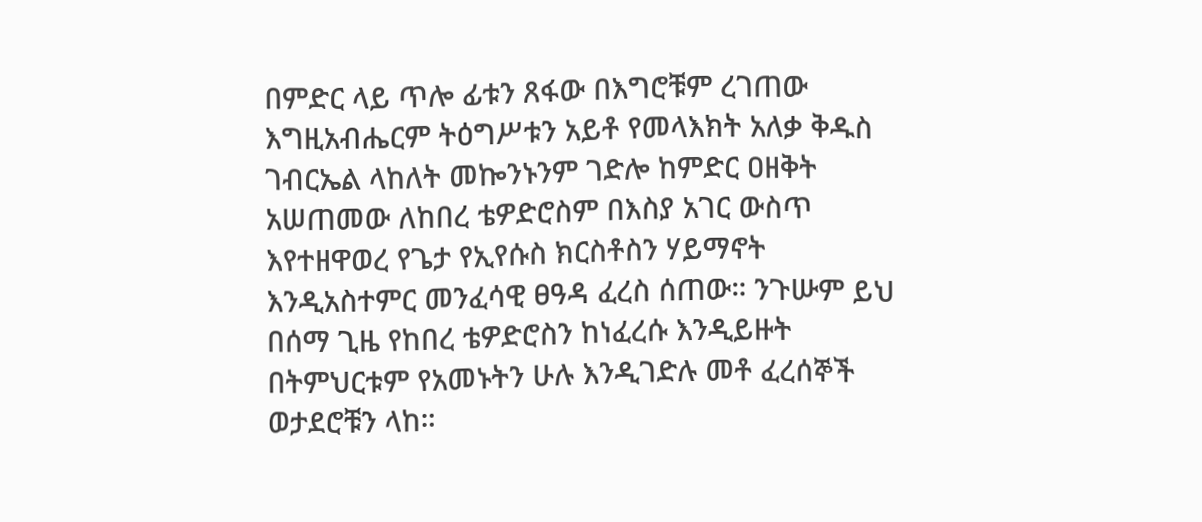በምድር ላይ ጥሎ ፊቱን ጸፋው በእግሮቹም ረገጠው እግዚአብሔርም ትዕግሥቱን አይቶ የመላእክት አለቃ ቅዱስ ገብርኤል ላከለት መኰንኑንም ገድሎ ከምድር ዐዘቅት አሠጠመው ለከበረ ቴዎድሮስም በእስያ አገር ውስጥ እየተዘዋወረ የጌታ የኢየሱስ ክርስቶስን ሃይማኖት እንዲአስተምር መንፈሳዊ ፀዓዳ ፈረስ ሰጠው። ንጉሡም ይህ በሰማ ጊዜ የከበረ ቴዎድሮስን ከነፈረሱ እንዲይዙት በትምህርቱም የአመኑትን ሁሉ እንዲገድሉ መቶ ፈረሰኞች ወታደሮቹን ላከ።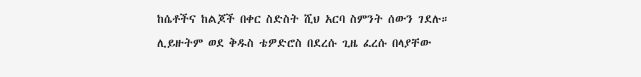ከሴቶችና ከልጆች በቀር ስድስት ሺህ አርባ ስምንት ሰውን ገደሉ። ሊይዙትም ወደ ቅዱስ ቴዎድሮስ በደረሱ ጊዜ ፈረሱ በላያቸው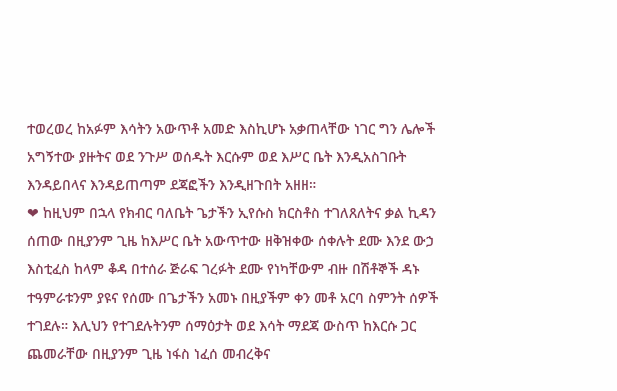ተወረወረ ከአፉም እሳትን አውጥቶ አመድ እስኪሆኑ አቃጠላቸው ነገር ግን ሌሎች አግኝተው ያዙትና ወደ ንጉሥ ወሰዱት እርሱም ወደ እሥር ቤት እንዲአስገቡት እንዳይበላና እንዳይጠጣም ደጃፎችን እንዲዘጉበት አዘዘ።
❤ ከዚህም በኋላ የክብር ባለቤት ጌታችን ኢየሱስ ክርስቶስ ተገለጸለትና ቃል ኪዳን ሰጠው በዚያንም ጊዜ ከእሥር ቤት አውጥተው ዘቅዝቀው ሰቀሉት ደሙ እንደ ውኃ እስቲፈስ ከላም ቆዳ በተሰራ ጅራፍ ገረፉት ደሙ የነካቸውም ብዙ በሽቶኞች ዳኑ ተዓምራቱንም ያዩና የሰሙ በጌታችን አመኑ በዚያችም ቀን መቶ አርባ ስምንት ሰዎች ተገደሉ። እሊህን የተገደሉትንም ሰማዕታት ወደ እሳት ማደጃ ውስጥ ከእርሱ ጋር ጨመራቸው በዚያንም ጊዜ ነፋስ ነፈሰ መብረቅና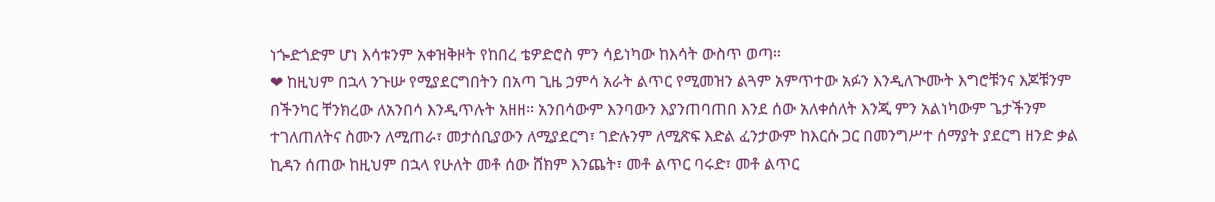ነጐድጎድም ሆነ እሳቱንም አቀዝቅዞት የከበረ ቴዎድሮስ ምን ሳይነካው ከእሳት ውስጥ ወጣ።
❤ ከዚህም በኋላ ንጉሡ የሚያደርግበትን በአጣ ጊዜ ኃምሳ አራት ልጥር የሚመዝን ልጓም አምጥተው አፉን እንዲለጒሙት እግሮቹንና እጆቹንም በችንካር ቸንክረው ለአንበሳ እንዲጥሉት አዘዘ። አንበሳውም እንባውን እያንጠባጠበ እንደ ሰው አለቀሰለት እንጂ ምን አልነካውም ጌታችንም ተገለጠለትና ስሙን ለሚጠራ፣ መታሰቢያውን ለሚያደርግ፣ ገድሉንም ለሚጽፍ እድል ፈንታውም ከእርሱ ጋር በመንግሥተ ሰማያት ያደርግ ዘንድ ቃል ኪዳን ሰጠው ከዚህም በኋላ የሁለት መቶ ሰው ሸክም እንጨት፣ መቶ ልጥር ባሩድ፣ መቶ ልጥር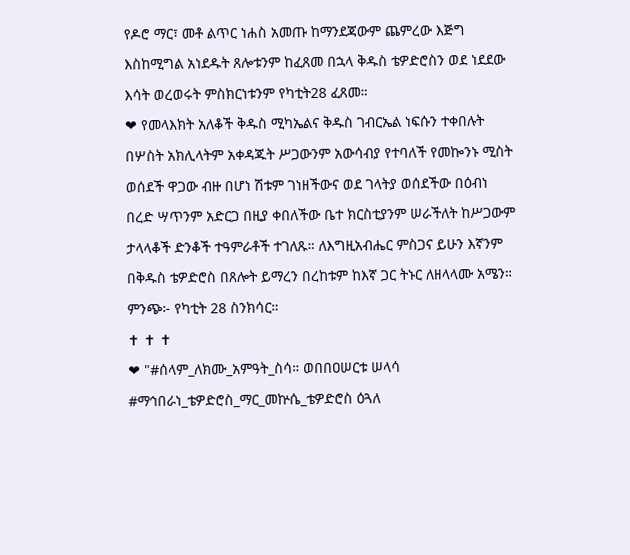የዶሮ ማር፣ መቶ ልጥር ነሐስ አመጡ ከማንደጃውም ጨምረው እጅግ እስከሚግል አነደዱት ጸሎቱንም ከፈጸመ በኋላ ቅዱስ ቴዎድሮስን ወደ ነደደው እሳት ወረወሩት ምስክርነቱንም የካቲት28 ፈጸመ።
❤ የመላእክት አለቆች ቅዱስ ሚካኤልና ቅዱስ ገብርኤል ነፍሱን ተቀበሉት በሦስት አክሊላትም አቀዳጁት ሥጋውንም አውሳብያ የተባለች የመኰንኑ ሚስት ወሰደች ዋጋው ብዙ በሆነ ሽቱም ገነዘችውና ወደ ገላትያ ወሰደችው በዕብነ በረድ ሣጥንም አድርጋ በዚያ ቀበለችው ቤተ ክርስቲያንም ሠራችለት ከሥጋውም ታላላቆች ድንቆች ተዓምራቶች ተገለጹ። ለእግዚአብሔር ምስጋና ይሁን እኛንም በቅዱስ ቴዎድሮስ በጸሎት ይማረን በረከቱም ከእኛ ጋር ትኑር ለዘላላሙ አሜን። ምንጭ፦ የካቲት 28 ስንክሳር።
✝ ✝ ✝
❤ "#ሰላም_ለክሙ_አምዓት_ስሳ። ወበበዐሠርቱ ሠላሳ #ማኅበራነ_ቴዎድሮስ_ማር_መኵሴ_ቴዎድሮስ ዕጓለ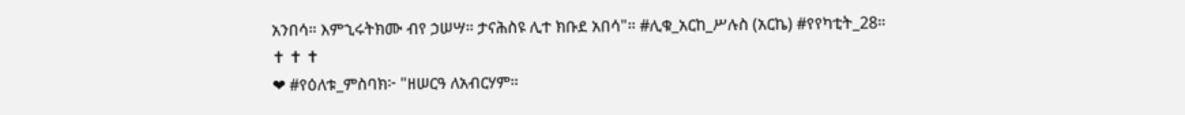አንበሳ። እምኂሩትክሙ ብየ ኃሠሣ። ታናሕስዩ ሊተ ክቡደ አበሳ"። #ሊቁ_አርከ_ሥሉስ (አርኬ) #የየካቲት_28።
✝ ✝ ✝
❤ #የዕለቱ_ምስባክ፦ "ዘሠርዓ ለአብርሃም።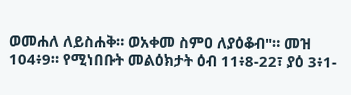ወመሐለ ለይስሐቅ። ወአቀመ ስምዐ ለያዕቆብ"። መዝ 104፥9። የሚነበቡት መልዕክታት ዕብ 11፥8-22፣ ያዕ 3፥1-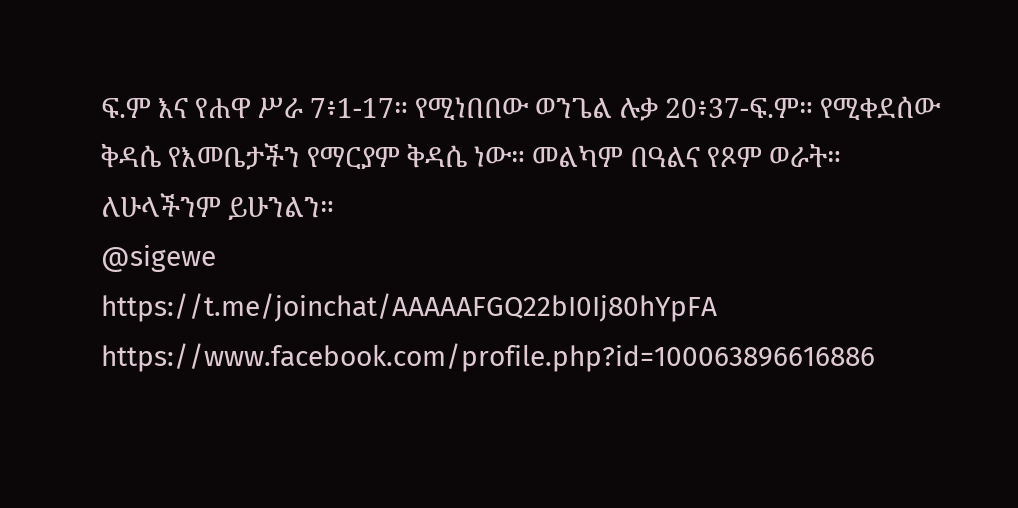ፍ.ም እና የሐዋ ሥራ 7፥1-17። የሚነበበው ወንጌል ሉቃ 20፥37-ፍ.ም። የሚቀደሰው ቅዳሴ የእመቤታችን የማርያም ቅዳሴ ነው። መልካም በዓልና የጾም ወራት። ለሁላችንም ይሁንልን።
@sigewe
https://t.me/joinchat/AAAAAFGQ22bI0Ij80hYpFA
https://www.facebook.com/profile.php?id=100063896616886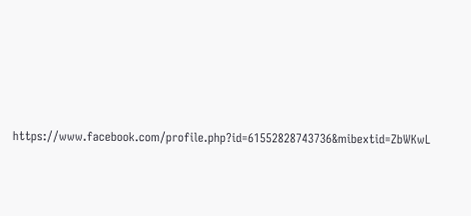https://www.facebook.com/profile.php?id=61552828743736&mibextid=ZbWKwL